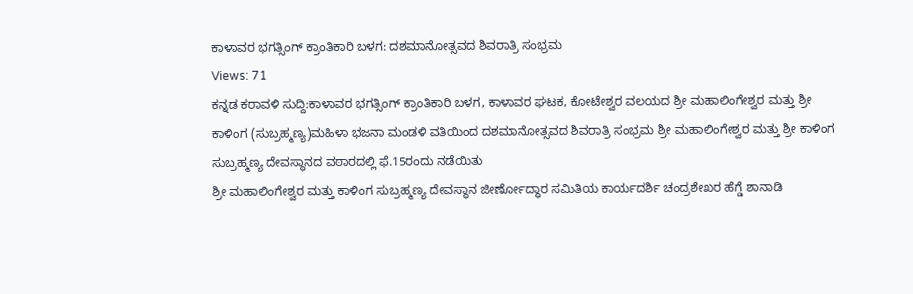ಕಾಳಾವರ ಭಗತ್ಸಿಂಗ್ ಕ್ರಾಂತಿಕಾರಿ ಬಳಗ: ದಶಮಾನೋತ್ಸವದ ಶಿವರಾತ್ರಿ ಸಂಭ್ರಮ
Views: 71
ಕನ್ನಡ ಕರಾವಳಿ ಸುದ್ದಿ:ಕಾಳಾವರ ಭಗತ್ಸಿಂಗ್ ಕ್ರಾಂತಿಕಾರಿ ಬಳಗ, ಕಾಳಾವರ ಘಟಕ, ಕೋಟೇಶ್ವರ ವಲಯದ ಶ್ರೀ ಮಹಾಲಿಂಗೇಶ್ವರ ಮತ್ತು ಶ್ರೀ ಕಾಳಿಂಗ (ಸುಬ್ರಹ್ಮಣ್ಯ)ಮಹಿಳಾ ಭಜನಾ ಮಂಡಳಿ ವತಿಯಿಂದ ದಶಮಾನೋತ್ಸವದ ಶಿವರಾತ್ರಿ ಸಂಭ್ರಮ ಶ್ರೀ ಮಹಾಲಿಂಗೇಶ್ವರ ಮತ್ತು ಶ್ರೀ ಕಾಳಿಂಗ ಸುಬ್ರಹ್ಮಣ್ಯ ದೇವಸ್ಥಾನದ ವಠಾರದಲ್ಲಿ ಫೆ.15ರಂದು ನಡೆಯಿತು
ಶ್ರೀ ಮಹಾಲಿಂಗೇಶ್ವರ ಮತ್ತು ಕಾಳಿಂಗ ಸುಬ್ರಹ್ಮಣ್ಯ ದೇವಸ್ಥಾನ ಜೀರ್ಣೋದ್ಧಾರ ಸಮಿತಿಯ ಕಾರ್ಯದರ್ಶಿ ಚಂದ್ರಶೇಖರ ಹೆಗ್ಡೆ ಶಾನಾಡಿ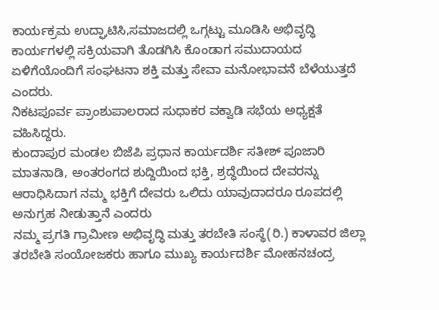ಕಾರ್ಯಕ್ರಮ ಉದ್ಘಾಟಿಸಿ,ಸಮಾಜದಲ್ಲಿ ಒಗ್ಗಟ್ಟು ಮೂಡಿಸಿ ಅಭಿವೃದ್ಧಿ ಕಾರ್ಯಗಳಲ್ಲಿ ಸಕ್ರಿಯವಾಗಿ ತೊಡಗಿಸಿ ಕೊಂಡಾಗ ಸಮುದಾಯದ ಏಳಿಗೆಯೊಂದಿಗೆ ಸಂಘಟನಾ ಶಕ್ತಿ ಮತ್ತು ಸೇವಾ ಮನೋಭಾವನೆ ಬೆಳೆಯುತ್ತದೆ ಎಂದರು.
ನಿಕಟಪೂರ್ವ ಪ್ರಾಂಶುಪಾಲರಾದ ಸುಧಾಕರ ವಕ್ವಾಡಿ ಸಭೆಯ ಅಧ್ಯಕ್ಷತೆ ವಹಿಸಿದ್ದರು.
ಕುಂದಾಪುರ ಮಂಡಲ ಬಿಜೆಪಿ ಪ್ರಧಾನ ಕಾರ್ಯದರ್ಶಿ ಸತೀಶ್ ಪೂಜಾರಿ ಮಾತನಾಡಿ, ಅಂತರಂಗದ ಶುದ್ದಿಯಿಂದ ಭಕ್ತಿ, ಶ್ರದ್ಧೆಯಿಂದ ದೇವರನ್ನು ಆರಾಧಿಸಿದಾಗ ನಮ್ಮ ಭಕ್ತಿಗೆ ದೇವರು ಒಲಿದು ಯಾವುದಾದರೂ ರೂಪದಲ್ಲಿ ಅನುಗ್ರಹ ನೀಡುತ್ತಾನೆ ಎಂದರು
ನಮ್ಮ ಪ್ರಗತಿ ಗ್ರಾಮೀಣ ಅಭಿವೃದ್ಧಿ ಮತ್ತು ತರಬೇತಿ ಸಂಸ್ಥೆ(ರಿ.) ಕಾಳಾವರ ಜಿಲ್ಲಾ ತರಬೇತಿ ಸಂಯೋಜಕರು ಹಾಗೂ ಮುಖ್ಯ ಕಾರ್ಯದರ್ಶಿ ಮೋಹನಚಂದ್ರ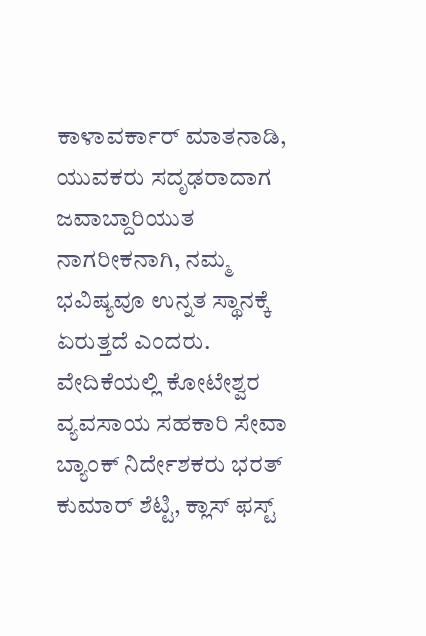ಕಾಳಾವರ್ಕಾರ್ ಮಾತನಾಡಿ, ಯುವಕರು ಸದೃಢರಾದಾಗ ಜವಾಬ್ದಾರಿಯುತ ನಾಗರೀಕನಾಗಿ, ನಮ್ಮ ಭವಿಷ್ಯವೂ ಉನ್ನತ ಸ್ಥಾನಕ್ಕೆ ಏರುತ್ತದೆ ಎಂದರು.
ವೇದಿಕೆಯಲ್ಲಿ ಕೋಟೇಶ್ವರ ವ್ಯವಸಾಯ ಸಹಕಾರಿ ಸೇವಾ ಬ್ಯಾಂಕ್ ನಿರ್ದೇಶಕರು ಭರತ್ ಕುಮಾರ್ ಶೆಟ್ಟಿ, ಕ್ಲಾಸ್ ಫಸ್ಟ್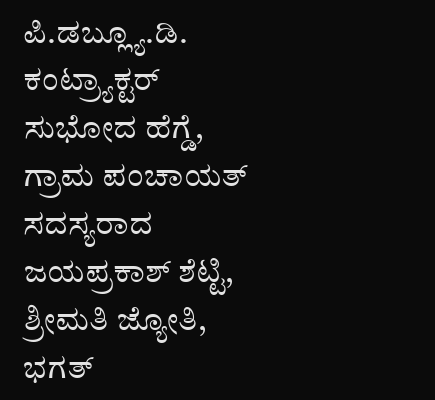ಪಿ.ಡಬ್ಲ್ಯೂ.ಡಿ. ಕಂಟ್ರ್ಯಾಕ್ಟರ್ ಸುಭೋದ ಹೆಗ್ಡೆ, ಗ್ರಾಮ ಪಂಚಾಯತ್ ಸದಸ್ಯರಾದ ಜಯಪ್ರಕಾಶ್ ಶೆಟ್ಟಿ, ಶ್ರೀಮತಿ ಜ್ಯೋತಿ, ಭಗತ್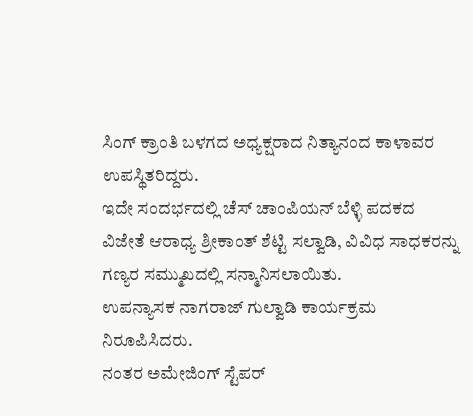ಸಿಂಗ್ ಕ್ರಾಂತಿ ಬಳಗದ ಅಧ್ಯಕ್ಷರಾದ ನಿತ್ಯಾನಂದ ಕಾಳಾವರ ಉಪಸ್ಥಿತರಿದ್ದರು.
ಇದೇ ಸಂದರ್ಭದಲ್ಲಿ ಚೆಸ್ ಚಾಂಪಿಯನ್ ಬೆಳ್ಳಿ ಪದಕದ ವಿಜೇತೆ ಆರಾಧ್ಯ ಶ್ರೀಕಾಂತ್ ಶೆಟ್ಟಿ ಸಲ್ವಾಡಿ, ವಿವಿಧ ಸಾಧಕರನ್ನು ಗಣ್ಯರ ಸಮ್ಮುಖದಲ್ಲಿ ಸನ್ಮಾನಿಸಲಾಯಿತು.
ಉಪನ್ಯಾಸಕ ನಾಗರಾಜ್ ಗುಲ್ವಾಡಿ ಕಾರ್ಯಕ್ರಮ ನಿರೂಪಿಸಿದರು.
ನಂತರ ಅಮೇಜಿಂಗ್ ಸ್ಟೆಪರ್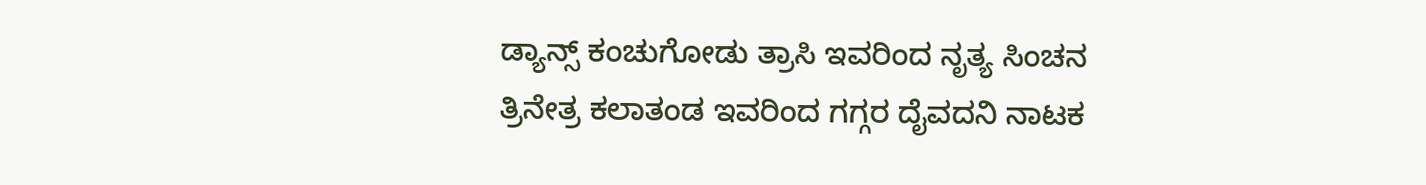ಡ್ಯಾನ್ಸ್ ಕಂಚುಗೋಡು ತ್ರಾಸಿ ಇವರಿಂದ ನೃತ್ಯ ಸಿಂಚನ ತ್ರಿನೇತ್ರ ಕಲಾತಂಡ ಇವರಿಂದ ಗಗ್ಗರ ದೈವದನಿ ನಾಟಕ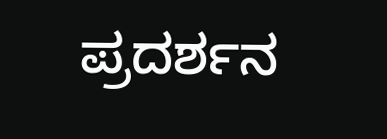ಪ್ರದರ್ಶನ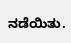ನಡೆಯಿತು.